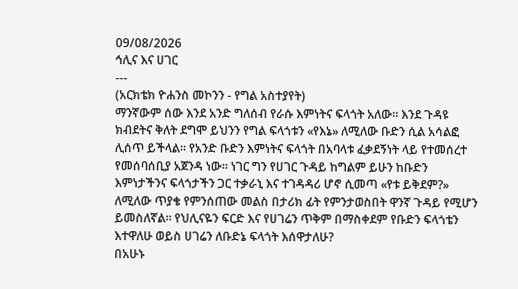09/08/2026
ኅሊና እና ሀገር
---
(አርክቴክ ዮሐንስ መኮንን - የግል አስተያየት)
ማንኛውም ሰው እንደ አንድ ግለሰብ የራሱ እምነትና ፍላጎት አለው። እንደ ጉዳዩ ክብደትና ቅለት ደግሞ ይህንን የግል ፍላጎቱን «የእኔ» ለሚለው ቡድን ሲል አሳልፎ ሊሰጥ ይችላል። የአንድ ቡድን እምነትና ፍላጎት በአባላቱ ፈቃደኝነት ላይ የተመሰረተ የመሰባሰቢያ አጀንዳ ነው። ነገር ግን የሀገር ጉዳይ ከግልም ይሁን ከቡድን እምነታችንና ፍላጎታችን ጋር ተቃራኒ እና ተገዳዳሪ ሆኖ ሲመጣ «የቱ ይቅደም?» ለሚለው ጥያቄ የምንሰጠው መልስ በታሪክ ፊት የምንታወስበት ዋንኛ ጉዳይ የሚሆን ይመስለኛል። የህሊናዬን ፍርድ እና የሀገሬን ጥቅም በማስቀደም የቡድን ፍላጎቴን እተዋለሁ ወይስ ሀገሬን ለቡድኔ ፍላጎት እሰዋታለሁ?
በአሁኑ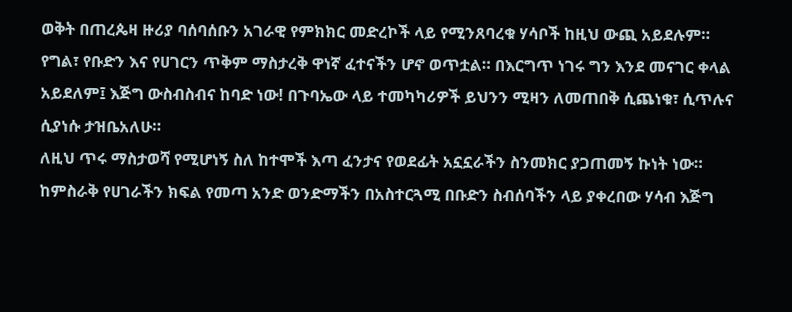ወቅት በጠረጴዛ ዙሪያ ባሰባሰቡን አገራዊ የምክክር መድረኮች ላይ የሚንጸባረቁ ሃሳቦች ከዚህ ውጪ አይደሉም። የግል፣ የቡድን እና የሀገርን ጥቅም ማስታረቅ ዋነኛ ፈተናችን ሆኖ ወጥቷል። በእርግጥ ነገሩ ግን እንደ መናገር ቀላል አይደለም፤ እጅግ ውስብስብና ከባድ ነው! በጉባኤው ላይ ተመካካሪዎች ይህንን ሚዛን ለመጠበቅ ሲጨነቁ፣ ሲጥሉና ሲያነሱ ታዝቤአለሁ።
ለዚህ ጥሩ ማስታወሻ የሚሆነኝ ስለ ከተሞች እጣ ፈንታና የወደፊት አኗኗራችን ስንመክር ያጋጠመኝ ኩነት ነው። ከምስራቅ የሀገራችን ክፍል የመጣ አንድ ወንድማችን በአስተርጓሚ በቡድን ስብሰባችን ላይ ያቀረበው ሃሳብ እጅግ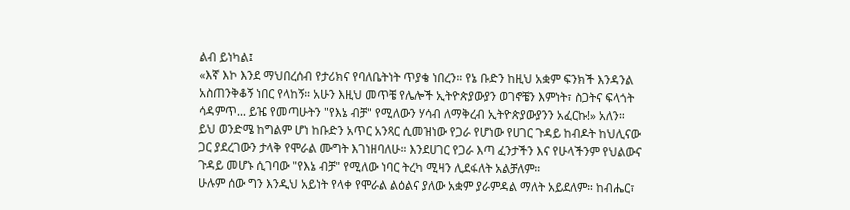ልብ ይነካል፤
«እኛ እኮ እንደ ማህበረሰብ የታሪክና የባለቤትነት ጥያቄ ነበረን። የኔ ቡድን ከዚህ አቋም ፍንክች እንዳንል አስጠንቅቆኝ ነበር የላከኝ። አሁን እዚህ መጥቼ የሌሎች ኢትዮጵያውያን ወገኖቼን እምነት፣ ስጋትና ፍላጎት ሳዳምጥ... ይዤ የመጣሁትን "የእኔ ብቻ" የሚለውን ሃሳብ ለማቅረብ ኢትዮጵያውያንን አፈርኩ!» አለን።
ይህ ወንድሜ ከግልም ሆነ ከቡድን አጥር አንጻር ሲመዝነው የጋራ የሆነው የሀገር ጉዳይ ከብዶት ከህሊናው ጋር ያደረገውን ታላቅ የሞራል ሙግት እገነዘባለሁ። እንደሀገር የጋራ እጣ ፈንታችን እና የሁላችንም የህልውና ጉዳይ መሆኑ ሲገባው "የእኔ ብቻ" የሚለው ነባር ትረካ ሚዛን ሊደፋለት አልቻለም።
ሁሉም ሰው ግን እንዲህ አይነት የላቀ የሞራል ልዕልና ያለው አቋም ያራምዳል ማለት አይደለም። ከብሔር፣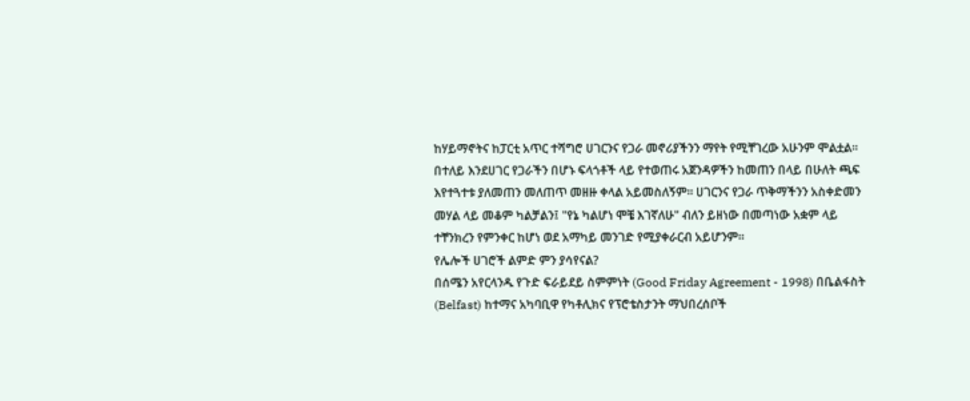ከሃይማኖትና ከፓርቲ አጥር ተሻግሮ ሀገርንና የጋራ መኖሪያችንን ማየት የሚቸገረው አሁንም ሞልቷል።
በተለይ እንደሀገር የጋራችን በሆኑ ፍላጎቶች ላይ የተወጠሩ አጀንዳዎችን ከመጠን በላይ በሁለት ጫፍ እየተጓተቱ ያለመጠን መለጠጥ መዘዙ ቀላል አይመስለኝም። ሀገርንና የጋራ ጥቅማችንን አስቀድመን መሃል ላይ መቆም ካልቻልን፤ "የኔ ካልሆነ ሞቼ እገኛለሁ" ብለን ይዘነው በመጣነው አቋም ላይ ተቸንክረን የምንቀር ከሆነ ወደ አማካይ መንገድ የሚያቀራርብ አይሆንም።
የሌሎች ሀገሮች ልምድ ምን ያሳየናል?
በሰሜን አየርላንዱ የጉድ ፍራይደይ ስምምነት (Good Friday Agreement - 1998) በቤልፋስት (Belfast) ከተማና አካባቢዋ የካቶሊክና የፕሮቴስታንት ማህበረሰቦች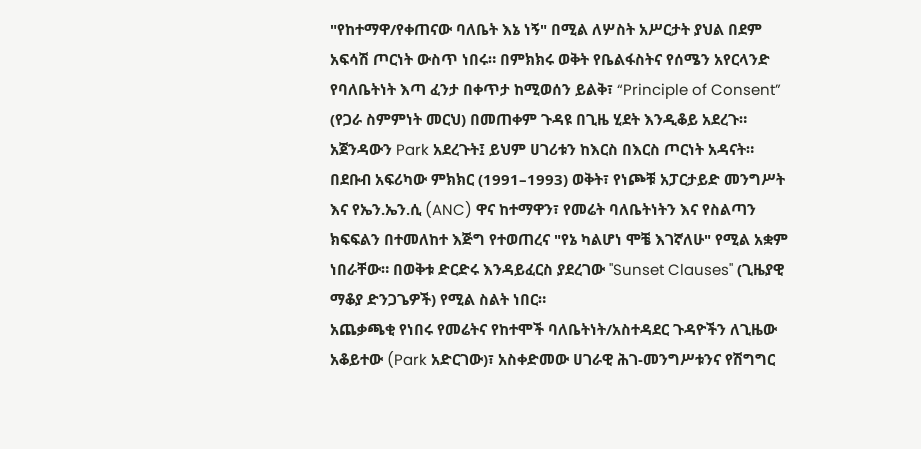"የከተማዋ/የቀጠናው ባለቤት እኔ ነኝ" በሚል ለሦስት አሥርታት ያህል በደም አፍሳሽ ጦርነት ውስጥ ነበሩ። በምክክሩ ወቅት የቤልፋስትና የሰሜን አየርላንድ የባለቤትነት እጣ ፈንታ በቀጥታ ከሚወሰን ይልቅ፣ “Principle of Consent” (የጋራ ስምምነት መርህ) በመጠቀም ጉዳዩ በጊዜ ሂደት እንዲቆይ አደረጉ። አጀንዳውን Park አደረጉት፤ ይህም ሀገሪቱን ከእርስ በእርስ ጦርነት አዳናት።
በደቡብ አፍሪካው ምክክር (1991–1993) ወቅት፣ የነጮቹ አፓርታይድ መንግሥት እና የኤን.ኤን.ሲ (ANC) ዋና ከተማዋን፣ የመሬት ባለቤትነትን እና የስልጣን ክፍፍልን በተመለከተ እጅግ የተወጠረና "የኔ ካልሆነ ሞቼ እገኛለሁ" የሚል አቋም ነበራቸው። በወቅቱ ድርድሩ እንዳይፈርስ ያደረገው "Sunset Clauses" (ጊዜያዊ ማቆያ ድንጋጌዎች) የሚል ስልት ነበር።
አጨቃጫቂ የነበሩ የመሬትና የከተሞች ባለቤትነት/አስተዳደር ጉዳዮችን ለጊዜው አቆይተው (Park አድርገው)፣ አስቀድመው ሀገራዊ ሕገ-መንግሥቱንና የሽግግር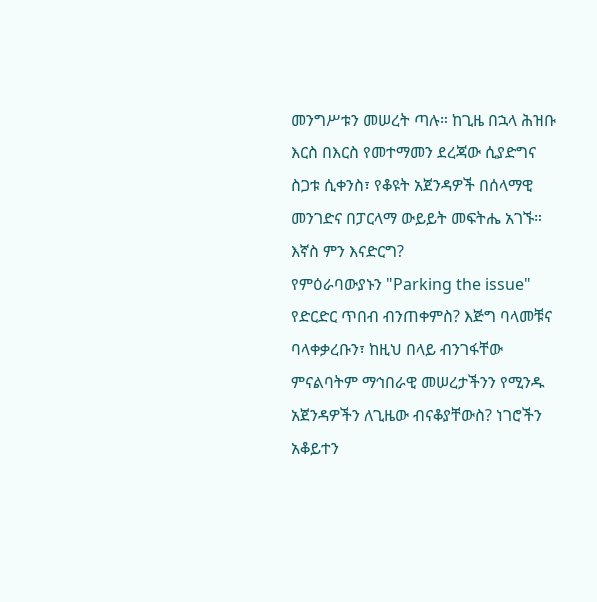መንግሥቱን መሠረት ጣሉ። ከጊዜ በኋላ ሕዝቡ እርስ በእርስ የመተማመን ደረጃው ሲያድግና ስጋቱ ሲቀንስ፣ የቆዩት አጀንዳዎች በሰላማዊ መንገድና በፓርላማ ውይይት መፍትሔ አገኙ።
እኛስ ምን እናድርግ?
የምዕራባውያኑን "Parking the issue" የድርድር ጥበብ ብንጠቀምስ? እጅግ ባላመቹና ባላቀቃረቡን፣ ከዚህ በላይ ብንገፋቸው ምናልባትም ማኅበራዊ መሠረታችንን የሚንዱ አጀንዳዎችን ለጊዜው ብናቆያቸውስ? ነገሮችን አቆይተን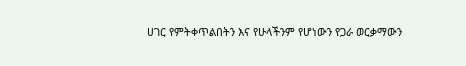ሀገር የምትቀጥልበትን እና የሁላችንም የሆነውን የጋራ ወርቃማውን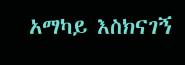አማካይ እስክናገኝ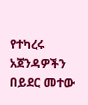የተካረሩ አጀንዳዎችን በይደር መተው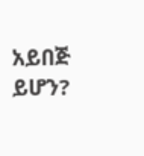አይበጅ ይሆን?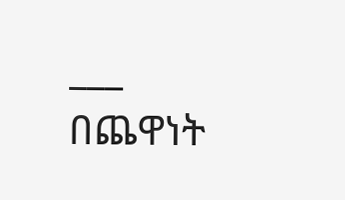___
በጨዋነት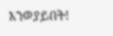እንወያይበት!